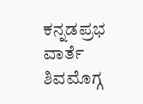ಕನ್ನಡಪ್ರಭ ವಾರ್ತೆ ಶಿವಮೊಗ್ಗ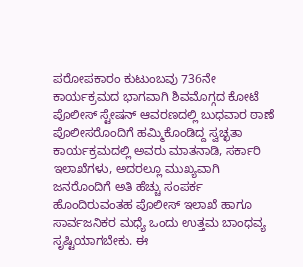ಪರೋಪಕಾರಂ ಕುಟುಂಬವು 736ನೇ ಕಾರ್ಯಕ್ರಮದ ಭಾಗವಾಗಿ ಶಿವಮೊಗ್ಗದ ಕೋಟೆ ಪೊಲೀಸ್ ಸ್ಟೇಷನ್ ಆವರಣದಲ್ಲಿ ಬುಧವಾರ ಠಾಣೆ ಪೊಲೀಸರೊಂದಿಗೆ ಹಮ್ಮಿಕೊಂಡಿದ್ದ ಸ್ವಚ್ಛತಾ ಕಾರ್ಯಕ್ರಮದಲ್ಲಿ ಅವರು ಮಾತನಾಡಿ, ಸರ್ಕಾರಿ ಇಲಾಖೆಗಳು, ಅದರಲ್ಲೂ ಮುಖ್ಯವಾಗಿ ಜನರೊಂದಿಗೆ ಅತಿ ಹೆಚ್ಚು ಸಂಪರ್ಕ ಹೊಂದಿರುವಂತಹ ಪೊಲೀಸ್ ಇಲಾಖೆ ಹಾಗೂ ಸಾರ್ವಜನಿಕರ ಮಧ್ಯೆ ಒಂದು ಉತ್ತಮ ಬಾಂಧವ್ಯ ಸೃಷ್ಟಿಯಾಗಬೇಕು. ಈ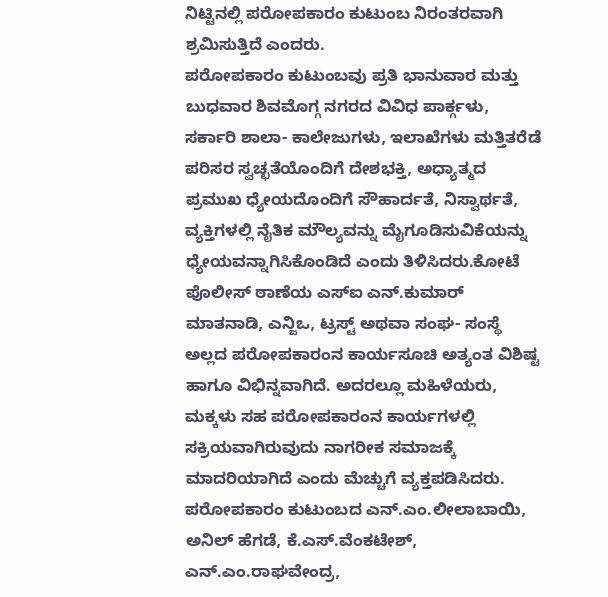ನಿಟ್ಟಿನಲ್ಲಿ ಪರೋಪಕಾರಂ ಕುಟುಂಬ ನಿರಂತರವಾಗಿ ಶ್ರಮಿಸುತ್ತಿದೆ ಎಂದರು.
ಪರೋಪಕಾರಂ ಕುಟುಂಬವು ಪ್ರತಿ ಭಾನುವಾರ ಮತ್ತು ಬುಧವಾರ ಶಿವಮೊಗ್ಗ ನಗರದ ವಿವಿಧ ಪಾರ್ಕ್ಗಳು, ಸರ್ಕಾರಿ ಶಾಲಾ- ಕಾಲೇಜುಗಳು, ಇಲಾಖೆಗಳು ಮತ್ತಿತರೆಡೆ ಪರಿಸರ ಸ್ವಚ್ಛತೆಯೊಂದಿಗೆ ದೇಶಭಕ್ತಿ, ಅಧ್ಯಾತ್ಮದ ಪ್ರಮುಖ ಧ್ಯೇಯದೊಂದಿಗೆ ಸೌಹಾರ್ದತೆ, ನಿಸ್ವಾರ್ಥತೆ, ವ್ಯಕ್ತಿಗಳಲ್ಲಿ ನೈತಿಕ ಮೌಲ್ಯವನ್ನು ಮೈಗೂಡಿಸುವಿಕೆಯನ್ನು ಧ್ಯೇಯವನ್ನಾಗಿಸಿಕೊಂಡಿದೆ ಎಂದು ತಿಳಿಸಿದರು.ಕೋಟೆ ಪೊಲೀಸ್ ಠಾಣೆಯ ಎಸ್ಐ ಎನ್.ಕುಮಾರ್ ಮಾತನಾಡಿ, ಎನ್ಜಿಒ, ಟ್ರಸ್ಟ್ ಅಥವಾ ಸಂಘ- ಸಂಸ್ಥೆ ಅಲ್ಲದ ಪರೋಪಕಾರಂನ ಕಾರ್ಯಸೂಚಿ ಅತ್ಯಂತ ವಿಶಿಷ್ಟ ಹಾಗೂ ವಿಭಿನ್ನವಾಗಿದೆ. ಅದರಲ್ಲೂ ಮಹಿಳೆಯರು, ಮಕ್ಕಳು ಸಹ ಪರೋಪಕಾರಂನ ಕಾರ್ಯಗಳಲ್ಲಿ ಸಕ್ರಿಯವಾಗಿರುವುದು ನಾಗರೀಕ ಸಮಾಜಕ್ಕೆ ಮಾದರಿಯಾಗಿದೆ ಎಂದು ಮೆಚ್ಚುಗೆ ವ್ಯಕ್ತಪಡಿಸಿದರು.
ಪರೋಪಕಾರಂ ಕುಟುಂಬದ ಎನ್.ಎಂ.ಲೀಲಾಬಾಯಿ, ಅನಿಲ್ ಹೆಗಡೆ, ಕೆ.ಎಸ್.ವೆಂಕಟೇಶ್, ಎನ್.ಎಂ.ರಾಘವೇಂದ್ರ,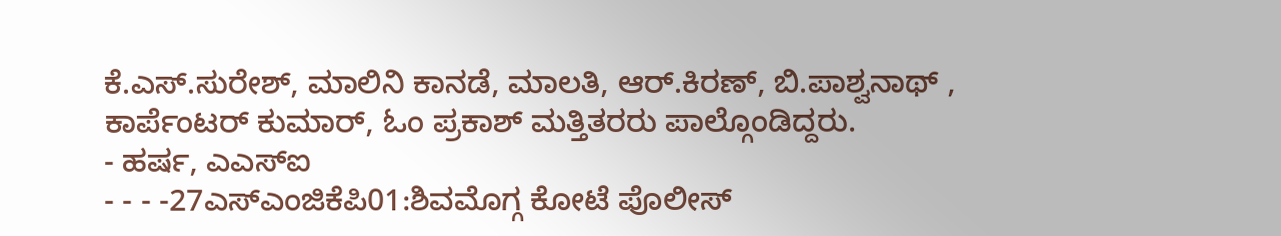ಕೆ.ಎಸ್.ಸುರೇಶ್, ಮಾಲಿನಿ ಕಾನಡೆ, ಮಾಲತಿ, ಆರ್.ಕಿರಣ್, ಬಿ.ಪಾಶ್ವನಾಥ್ , ಕಾರ್ಪೆಂಟರ್ ಕುಮಾರ್, ಓಂ ಪ್ರಕಾಶ್ ಮತ್ತಿತರರು ಪಾಲ್ಗೊಂಡಿದ್ದರು.
- ಹರ್ಷ, ಎಎಸ್ಐ
- - - -27ಎಸ್ಎಂಜಿಕೆಪಿ01:ಶಿವಮೊಗ್ಗ ಕೋಟೆ ಪೊಲೀಸ್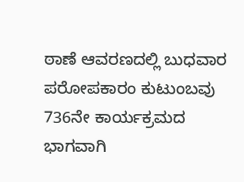ಠಾಣೆ ಆವರಣದಲ್ಲಿ ಬುಧವಾರ ಪರೋಪಕಾರಂ ಕುಟುಂಬವು 736ನೇ ಕಾರ್ಯಕ್ರಮದ ಭಾಗವಾಗಿ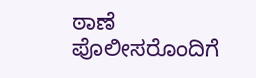ಠಾಣೆ ಪೊಲೀಸರೊಂದಿಗೆ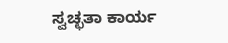ಸ್ವಚ್ಛತಾ ಕಾರ್ಯ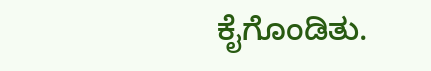ಕೈಗೊಂಡಿತು.